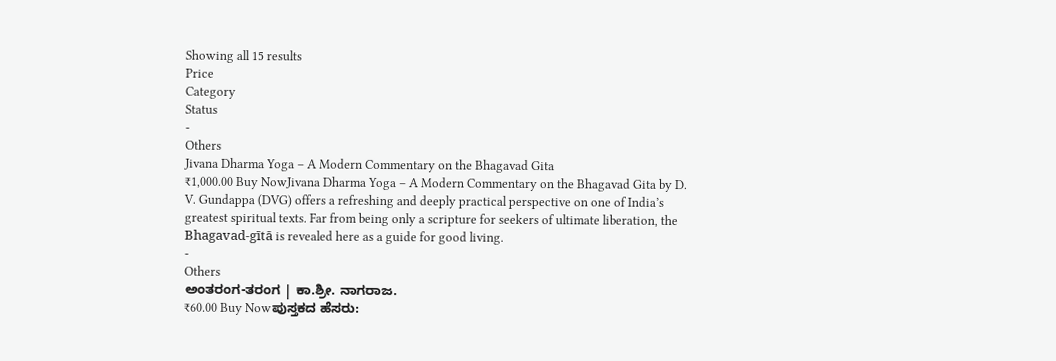Showing all 15 results
Price
Category
Status
-
Others
Jivana Dharma Yoga – A Modern Commentary on the Bhagavad Gita
₹1,000.00 Buy NowJivana Dharma Yoga – A Modern Commentary on the Bhagavad Gita by D. V. Gundappa (DVG) offers a refreshing and deeply practical perspective on one of India’s greatest spiritual texts. Far from being only a scripture for seekers of ultimate liberation, the Bhagavad-gītā is revealed here as a guide for good living.
-
Others
ಅಂತರಂಗ-ತರಂಗ | ಕಾ.ಶ್ರೀ. ನಾಗರಾಜ.
₹60.00 Buy Nowಪುಸ್ತಕದ ಹೆಸರು: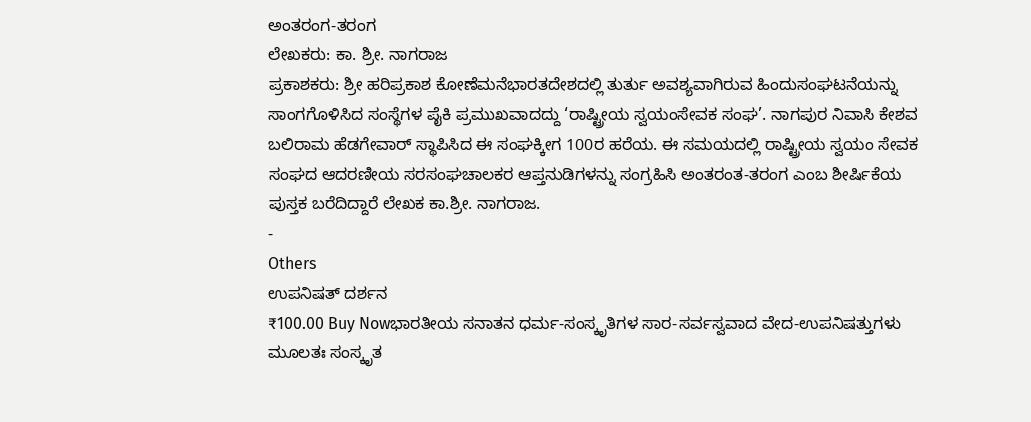ಅಂತರಂಗ-ತರಂಗ
ಲೇಖಕರು: ಕಾ. ಶ್ರೀ. ನಾಗರಾಜ
ಪ್ರಕಾಶಕರು: ಶ್ರೀ ಹರಿಪ್ರಕಾಶ ಕೋಣೆಮನೆಭಾರತದೇಶದಲ್ಲಿ ತುರ್ತು ಅವಶ್ಯವಾಗಿರುವ ಹಿಂದುಸಂಘಟನೆಯನ್ನು ಸಾಂಗಗೊಳಿಸಿದ ಸಂಸ್ಥೆಗಳ ಪೈಕಿ ಪ್ರಮುಖವಾದದ್ದು ‘ರಾಷ್ಟ್ರೀಯ ಸ್ವಯಂಸೇವಕ ಸಂಘ’. ನಾಗಪುರ ನಿವಾಸಿ ಕೇಶವ ಬಲಿರಾಮ ಹೆಡಗೇವಾರ್ ಸ್ಥಾಪಿಸಿದ ಈ ಸಂಘಕ್ಕೀಗ 100ರ ಹರೆಯ. ಈ ಸಮಯದಲ್ಲಿ ರಾಷ್ಟ್ರೀಯ ಸ್ವಯಂ ಸೇವಕ ಸಂಘದ ಆದರಣೀಯ ಸರಸಂಘಚಾಲಕರ ಆಪ್ತನುಡಿಗಳನ್ನು ಸಂಗ್ರಹಿಸಿ ಅಂತರಂತ-ತರಂಗ ಎಂಬ ಶೀರ್ಷಿಕೆಯ ಪುಸ್ತಕ ಬರೆದಿದ್ದಾರೆ ಲೇಖಕ ಕಾ.ಶ್ರೀ. ನಾಗರಾಜ.
-
Others
ಉಪನಿಷತ್ ದರ್ಶನ
₹100.00 Buy Nowಭಾರತೀಯ ಸನಾತನ ಧರ್ಮ-ಸಂಸ್ಕೃತಿಗಳ ಸಾರ-ಸರ್ವಸ್ವವಾದ ವೇದ-ಉಪನಿಷತ್ತುಗಳು ಮೂಲತಃ ಸಂಸ್ಕೃತ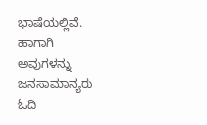ಭಾಷೆಯಲ್ಲಿವೆ. ಹಾಗಾಗಿ ಅವುಗಳನ್ನು ಜನಸಾಮಾನ್ಯರು ಓದಿ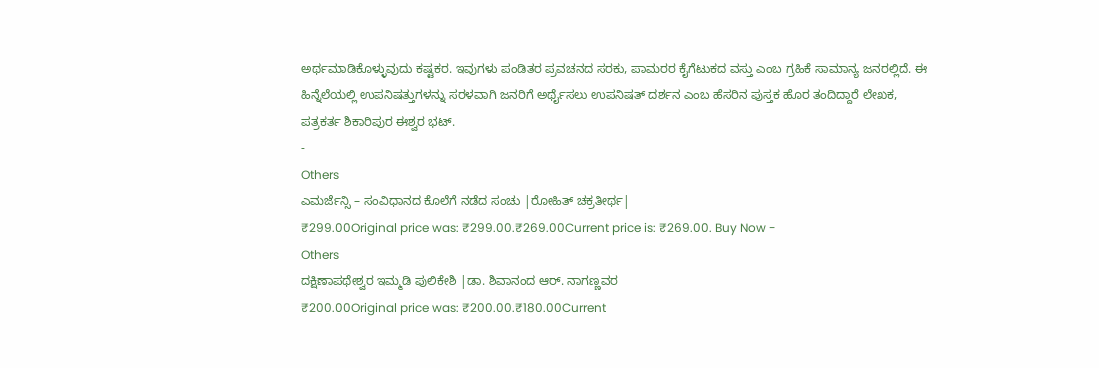ಅರ್ಥಮಾಡಿಕೊಳ್ಳುವುದು ಕಷ್ಟಕರ. ಇವುಗಳು ಪಂಡಿತರ ಪ್ರವಚನದ ಸರಕು, ಪಾಮರರ ಕೈಗೆಟುಕದ ವಸ್ತು ಎಂಬ ಗ್ರಹಿಕೆ ಸಾಮಾನ್ಯ ಜನರಲ್ಲಿದೆ. ಈ ಹಿನ್ನೆಲೆಯಲ್ಲಿ ಉಪನಿಷತ್ತುಗಳನ್ನು ಸರಳವಾಗಿ ಜನರಿಗೆ ಅರ್ಥೈಸಲು ಉಪನಿಷತ್ ದರ್ಶನ ಎಂಬ ಹೆಸರಿನ ಪುಸ್ತಕ ಹೊರ ತಂದಿದ್ದಾರೆ ಲೇಖಕ, ಪತ್ರಕರ್ತ ಶಿಕಾರಿಪುರ ಈಶ್ವರ ಭಟ್.
-
Others
ಎಮರ್ಜೆನ್ಸಿ – ಸಂವಿಧಾನದ ಕೊಲೆಗೆ ನಡೆದ ಸಂಚು |ರೋಹಿತ್ ಚಕ್ರತೀರ್ಥ|
₹299.00Original price was: ₹299.00.₹269.00Current price is: ₹269.00. Buy Now -
Others
ದಕ್ಷಿಣಾಪಥೇಶ್ವರ ಇಮ್ಮಡಿ ಪುಲಿಕೇಶಿ |ಡಾ. ಶಿವಾನಂದ ಆರ್. ನಾಗಣ್ಣವರ
₹200.00Original price was: ₹200.00.₹180.00Current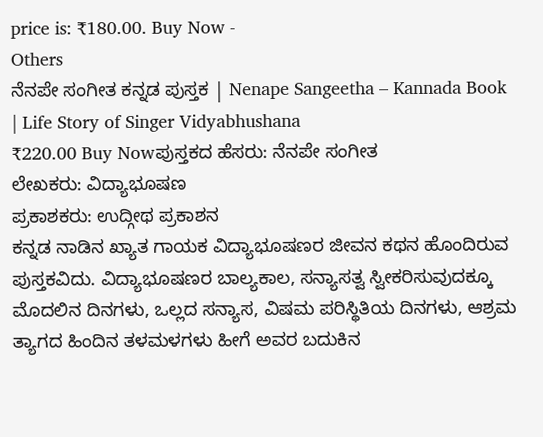price is: ₹180.00. Buy Now -
Others
ನೆನಪೇ ಸಂಗೀತ ಕನ್ನಡ ಪುಸ್ತಕ | Nenape Sangeetha – Kannada Book | Life Story of Singer Vidyabhushana
₹220.00 Buy Nowಪುಸ್ತಕದ ಹೆಸರು: ನೆನಪೇ ಸಂಗೀತ
ಲೇಖಕರು: ವಿದ್ಯಾಭೂಷಣ
ಪ್ರಕಾಶಕರು: ಉದ್ಗೀಥ ಪ್ರಕಾಶನ
ಕನ್ನಡ ನಾಡಿನ ಖ್ಯಾತ ಗಾಯಕ ವಿದ್ಯಾಭೂಷಣರ ಜೀವನ ಕಥನ ಹೊಂದಿರುವ ಪುಸ್ತಕವಿದು. ವಿದ್ಯಾಭೂಷಣರ ಬಾಲ್ಯಕಾಲ, ಸನ್ಯಾಸತ್ವ ಸ್ವೀಕರಿಸುವುದಕ್ಕೂ ಮೊದಲಿನ ದಿನಗಳು, ಒಲ್ಲದ ಸನ್ಯಾಸ, ವಿಷಮ ಪರಿಸ್ಥಿತಿಯ ದಿನಗಳು, ಆಶ್ರಮ ತ್ಯಾಗದ ಹಿಂದಿನ ತಳಮಳಗಳು ಹೀಗೆ ಅವರ ಬದುಕಿನ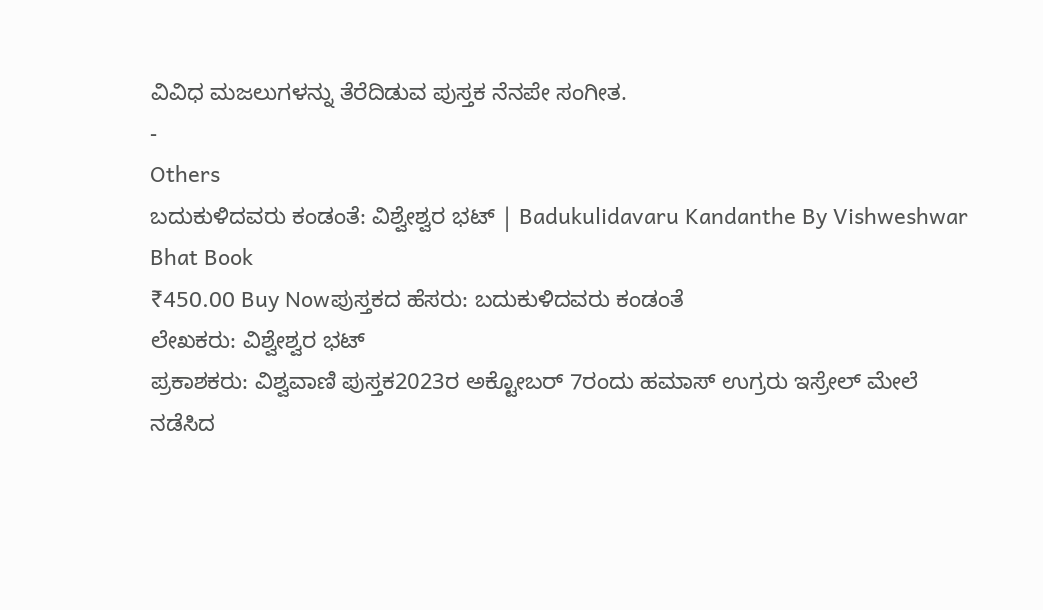ವಿವಿಧ ಮಜಲುಗಳನ್ನು ತೆರೆದಿಡುವ ಪುಸ್ತಕ ನೆನಪೇ ಸಂಗೀತ.
-
Others
ಬದುಕುಳಿದವರು ಕಂಡಂತೆ: ವಿಶ್ವೇಶ್ವರ ಭಟ್ | Badukulidavaru Kandanthe By Vishweshwar Bhat Book
₹450.00 Buy Nowಪುಸ್ತಕದ ಹೆಸರು: ಬದುಕುಳಿದವರು ಕಂಡಂತೆ
ಲೇಖಕರು: ವಿಶ್ವೇಶ್ವರ ಭಟ್
ಪ್ರಕಾಶಕರು: ವಿಶ್ವವಾಣಿ ಪುಸ್ತಕ2023ರ ಅಕ್ಟೋಬರ್ 7ರಂದು ಹಮಾಸ್ ಉಗ್ರರು ಇಸ್ರೇಲ್ ಮೇಲೆ ನಡೆಸಿದ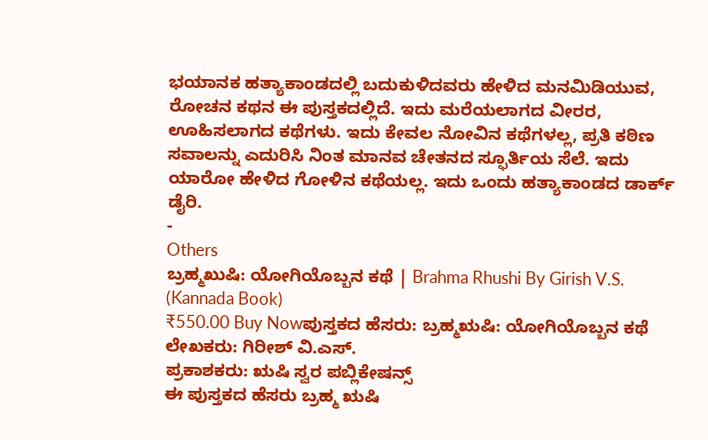ಭಯಾನಕ ಹತ್ಯಾಕಾಂಡದಲ್ಲಿ ಬದುಕುಳಿದವರು ಹೇಳಿದ ಮನಮಿಡಿಯುವ, ರೋಚನ ಕಥನ ಈ ಪುಸ್ತಕದಲ್ಲಿದೆ. ಇದು ಮರೆಯಲಾಗದ ವೀರರ, ಊಹಿಸಲಾಗದ ಕಥೆಗಳು. ಇದು ಕೇವಲ ನೋವಿನ ಕಥೆಗಳಲ್ಲ, ಪ್ರತಿ ಕಠಿಣ ಸವಾಲನ್ನು ಎದುರಿಸಿ ನಿಂತ ಮಾನವ ಚೇತನದ ಸ್ಫೂರ್ತಿಯ ಸೆಲೆ. ಇದು ಯಾರೋ ಹೇಳಿದ ಗೋಳಿನ ಕಥೆಯಲ್ಲ. ಇದು ಒಂದು ಹತ್ಯಾಕಾಂಡದ ಡಾರ್ಕ್ ಡೈರಿ.
-
Others
ಬ್ರಹ್ಮಖುಷಿ: ಯೋಗಿಯೊಬ್ಬನ ಕಥೆ | Brahma Rhushi By Girish V.S. (Kannada Book)
₹550.00 Buy Nowಪುಸ್ತಕದ ಹೆಸರು: ಬ್ರಹ್ಮಋಷಿ: ಯೋಗಿಯೊಬ್ಬನ ಕಥೆ
ಲೇಖಕರು: ಗಿರೀಶ್ ವಿ.ಎಸ್.
ಪ್ರಕಾಶಕರು: ಋಷಿ ಸ್ವರ ಪಬ್ಲಿಕೇಷನ್ಸ್
ಈ ಪುಸ್ತಕದ ಹೆಸರು ಬ್ರಹ್ಮ ಋಷಿ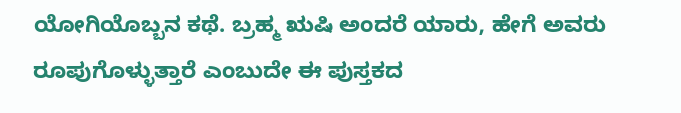ಯೋಗಿಯೊಬ್ಬನ ಕಥೆ. ಬ್ರಹ್ಮ ಋಷಿ ಅಂದರೆ ಯಾರು, ಹೇಗೆ ಅವರು ರೂಪುಗೊಳ್ಳುತ್ತಾರೆ ಎಂಬುದೇ ಈ ಪುಸ್ತಕದ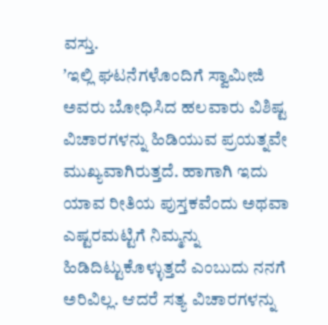ವಸ್ತು.
ʼಇಲ್ಲಿ ಘಟನೆಗಳೊಂದಿಗೆ ಸ್ವಾಮೀಜಿ ಅವರು ಬೋಧಿಸಿದ ಹಲವಾರು ವಿಶಿಷ್ಟ ವಿಚಾರಗಳನ್ನು ಹಿಡಿಯುವ ಪ್ರಯತ್ನವೇ ಮುಖ್ಯವಾಗಿರುತ್ತದೆ. ಹಾಗಾಗಿ ಇದು ಯಾವ ರೀತಿಯ ಪುಸ್ತಕವೆಂದು ಅಥವಾ ಎಷ್ಟರಮಟ್ಟಿಗೆ ನಿಮ್ಮನ್ನು ಹಿಡಿದಿಟ್ಟುಕೊಳ್ಳುತ್ತದೆ ಎಂಬುದು ನನಗೆ ಅರಿವಿಲ್ಲ. ಆದರೆ ಸತ್ಯ ವಿಚಾರಗಳನ್ನು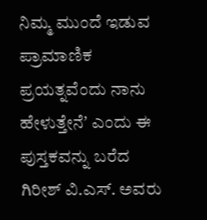ನಿಮ್ಮ ಮುಂದೆ ಇಡುವ ಪ್ರಾಮಾಣಿಕ ಪ್ರಯತ್ನವೆಂದು ನಾನು ಹೇಳುತ್ತೇನೆʼ ಎಂದು ಈ ಪುಸ್ತಕವನ್ನು ಬರೆದ ಗಿರೀಶ್ ವಿ.ಎಸ್. ಅವರು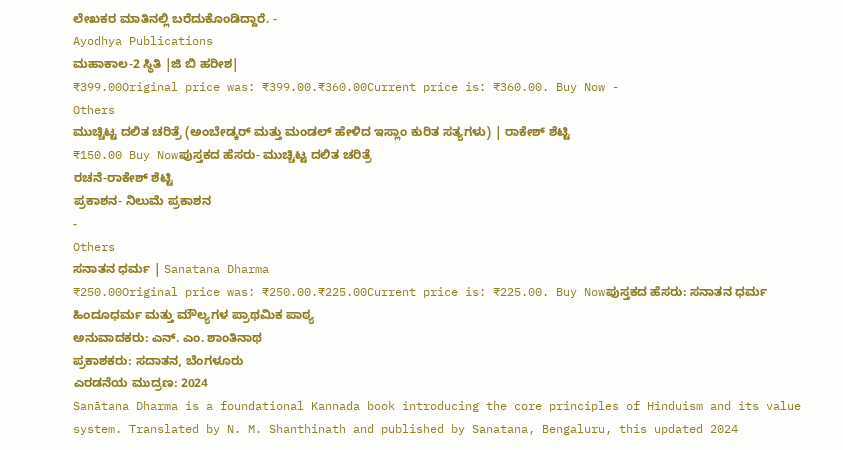ಲೇಖಕರ ಮಾತಿನಲ್ಲಿ ಬರೆದುಕೊಂಡಿದ್ದಾರೆ. -
Ayodhya Publications
ಮಹಾಕಾಲ-2 ಸ್ಥಿತಿ |ಜಿ ಬಿ ಹರೀಶ|
₹399.00Original price was: ₹399.00.₹360.00Current price is: ₹360.00. Buy Now -
Others
ಮುಚ್ಚಿಟ್ಟ ದಲಿತ ಚರಿತ್ರೆ (ಅಂಬೇಡ್ಕರ್ ಮತ್ತು ಮಂಡಲ್ ಹೇಳಿದ ಇಸ್ಲಾಂ ಕುರಿತ ಸತ್ಯಗಳು) | ರಾಕೇಶ್ ಶೆಟ್ಟಿ
₹150.00 Buy Nowಪುಸ್ತಕದ ಹೆಸರು- ಮುಚ್ಚಿಟ್ಟ ದಲಿತ ಚರಿತ್ರೆ
ರಚನೆ-ರಾಕೇಶ್ ಶೆಟ್ಟಿ
ಪ್ರಕಾಶನ- ನಿಲುಮೆ ಪ್ರಕಾಶನ
-
Others
ಸನಾತನ ಧರ್ಮ | Sanatana Dharma
₹250.00Original price was: ₹250.00.₹225.00Current price is: ₹225.00. Buy Nowಪುಸ್ತಕದ ಹೆಸರು: ಸನಾತನ ಧರ್ಮ
ಹಿಂದೂಧರ್ಮ ಮತ್ತು ಮೌಲ್ಯಗಳ ಪ್ರಾಥಮಿಕ ಪಾಠ್ಯ
ಅನುವಾದಕರು: ಎನ್. ಎಂ. ಶಾಂತಿನಾಥ
ಪ್ರಕಾಶಕರು: ಸದಾತನ, ಬೆಂಗಳೂರು
ಎರಡನೆಯ ಮುದ್ರಣ: 2024
Sanātana Dharma is a foundational Kannada book introducing the core principles of Hinduism and its value system. Translated by N. M. Shanthinath and published by Sanatana, Bengaluru, this updated 2024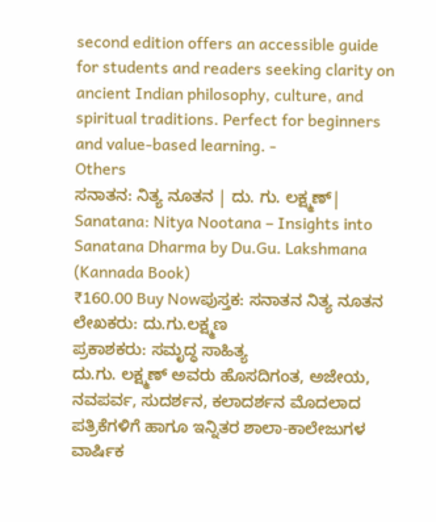second edition offers an accessible guide for students and readers seeking clarity on ancient Indian philosophy, culture, and spiritual traditions. Perfect for beginners and value-based learning. -
Others
ಸನಾತನ: ನಿತ್ಯ ನೂತನ | ದು. ಗು. ಲಕ್ಷ್ಮಣ್| Sanatana: Nitya Nootana – Insights into Sanatana Dharma by Du.Gu. Lakshmana (Kannada Book)
₹160.00 Buy Nowಪುಸ್ತಕ: ಸನಾತನ ನಿತ್ಯ ನೂತನ
ಲೇಖಕರು: ದು.ಗು.ಲಕ್ಷ್ಮಣ
ಪ್ರಕಾಶಕರು: ಸಮೃದ್ಧ ಸಾಹಿತ್ಯ
ದು.ಗು. ಲಕ್ಷ್ಮಣ್ ಅವರು ಹೊಸದಿಗಂತ, ಅಜೇಯ, ನವಪರ್ವ, ಸುದರ್ಶನ, ಕಲಾದರ್ಶನ ಮೊದಲಾದ ಪತ್ರಿಕೆಗಳಿಗೆ ಹಾಗೂ ಇನ್ನಿತರ ಶಾಲಾ-ಕಾಲೇಜುಗಳ ವಾರ್ಷಿಕ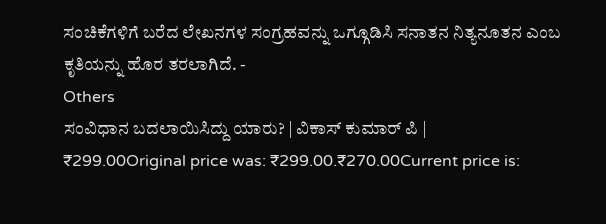ಸಂಚಿಕೆಗಳಿಗೆ ಬರೆದ ಲೇಖನಗಳ ಸಂಗ್ರಹವನ್ನು ಒಗ್ಗೂಡಿಸಿ ಸನಾತನ ನಿತ್ಯನೂತನ ಎಂಬ ಕೃತಿಯನ್ನು ಹೊರ ತರಲಾಗಿದೆ. -
Others
ಸಂವಿಧಾನ ಬದಲಾಯಿಸಿದ್ದು ಯಾರು? | ವಿಕಾಸ್ ಕುಮಾರ್ ಪಿ |
₹299.00Original price was: ₹299.00.₹270.00Current price is: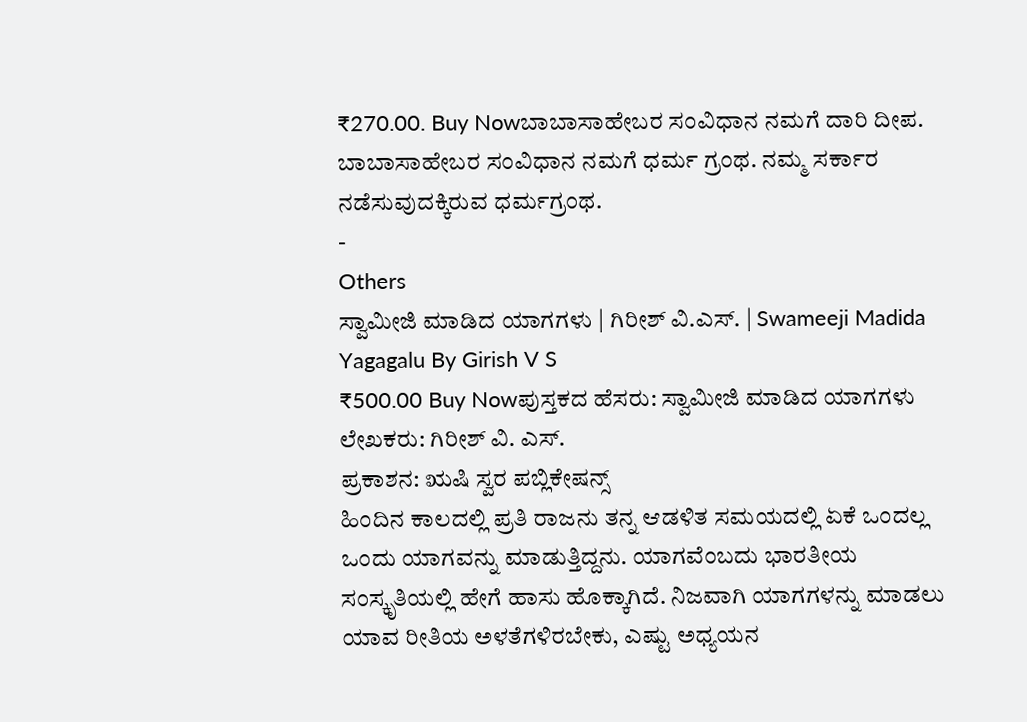₹270.00. Buy Nowಬಾಬಾಸಾಹೇಬರ ಸಂವಿಧಾನ ನಮಗೆ ದಾರಿ ದೀಪ. ಬಾಬಾಸಾಹೇಬರ ಸಂವಿಧಾನ ನಮಗೆ ಧರ್ಮ ಗ್ರಂಥ. ನಮ್ಮ ಸರ್ಕಾರ ನಡೆಸುವುದಕ್ಕಿರುವ ಧರ್ಮಗ್ರಂಥ.
-
Others
ಸ್ವಾಮೀಜಿ ಮಾಡಿದ ಯಾಗಗಳು | ಗಿರೀಶ್ ವಿ.ಎಸ್. | Swameeji Madida Yagagalu By Girish V S
₹500.00 Buy Nowಪುಸ್ತಕದ ಹೆಸರು: ಸ್ವಾಮೀಜಿ ಮಾಡಿದ ಯಾಗಗಳು
ಲೇಖಕರು: ಗಿರೀಶ್ ವಿ. ಎಸ್.
ಪ್ರಕಾಶನ: ಋಷಿ ಸ್ವರ ಪಬ್ಲಿಕೇಷನ್ಸ್
ಹಿಂದಿನ ಕಾಲದಲ್ಲಿ ಪ್ರತಿ ರಾಜನು ತನ್ನ ಆಡಳಿತ ಸಮಯದಲ್ಲಿ ಏಕೆ ಒಂದಲ್ಲ ಒಂದು ಯಾಗವನ್ನು ಮಾಡುತ್ತಿದ್ದನು. ಯಾಗವೆಂಬದು ಭಾರತೀಯ ಸಂಸ್ಕೃತಿಯಲ್ಲಿ ಹೇಗೆ ಹಾಸು ಹೊಕ್ಕಾಗಿದೆ. ನಿಜವಾಗಿ ಯಾಗಗಳನ್ನು ಮಾಡಲು ಯಾವ ರೀತಿಯ ಅಳತೆಗಳಿರಬೇಕು, ಎಷ್ಟು ಅಧ್ಯಯನ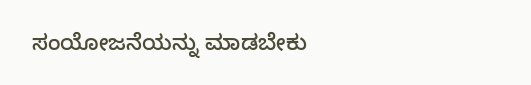ಸಂಯೋಜನೆಯನ್ನು ಮಾಡಬೇಕು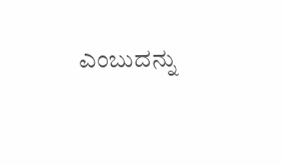ಎಂಬುದನ್ನು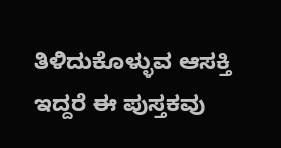ತಿಳಿದುಕೊಳ್ಳುವ ಆಸಕ್ತಿ ಇದ್ದರೆ ಈ ಪುಸ್ತಕವು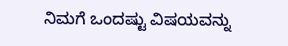ನಿಮಗೆ ಒಂದಷ್ಟು ವಿಷಯವನ್ನು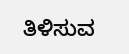ತಿಳಿಸುವ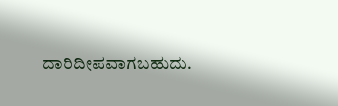ದಾರಿದೀಪವಾಗಬಹುದು.